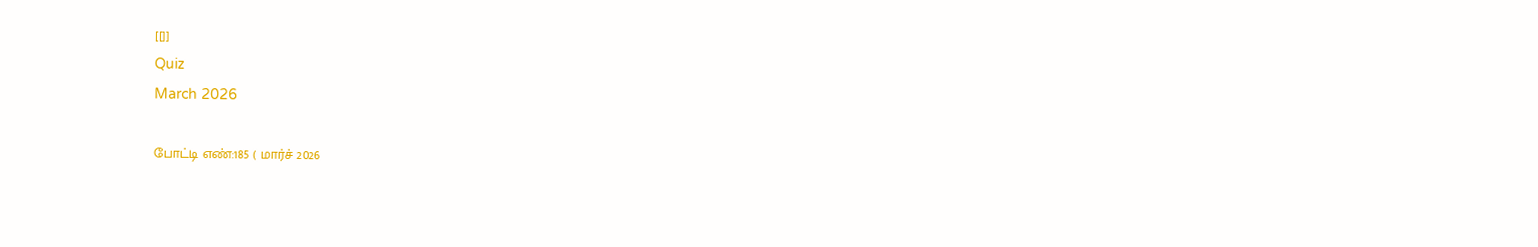[[]]
Quiz
March 2026

போட்டி எண்:185 ( மார்ச் 2026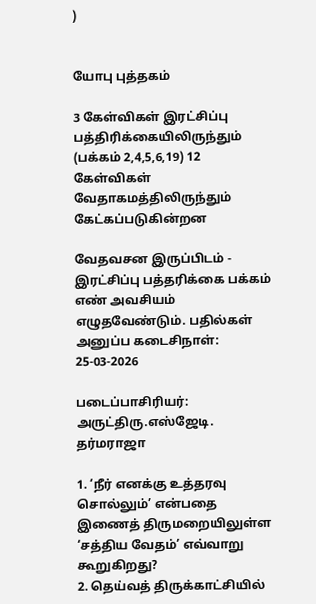)


யோபு புத்தகம்

3 கேள்விகள் இரட்சிப்பு பத்திரிக்கையிலிருந்தும் (பக்கம் 2,4,5,6,19) 12 கேள்விகள் வேதாகமத்திலிருந்தும் கேட்கப்படுகின்றன

வேதவசன இருப்பிடம் - இரட்சிப்பு பத்தரிக்கை பக்கம் எண் அவசியம் எழுதவேண்டும். பதில்கள் அனுப்ப கடைசிநாள்: 25-03-2026

படைப்பாசிரியர்: அருட்திரு.எஸ்ஜேடி. தர்மராஜா

1. ‘நீர் எனக்கு உத்தரவு சொல்லும்’ என்பதை இணைத் திருமறையிலுள்ள ‘சத்திய வேதம்’ எவ்வாறு கூறுகிறது?
2. தெய்வத் திருக்காட்சியில்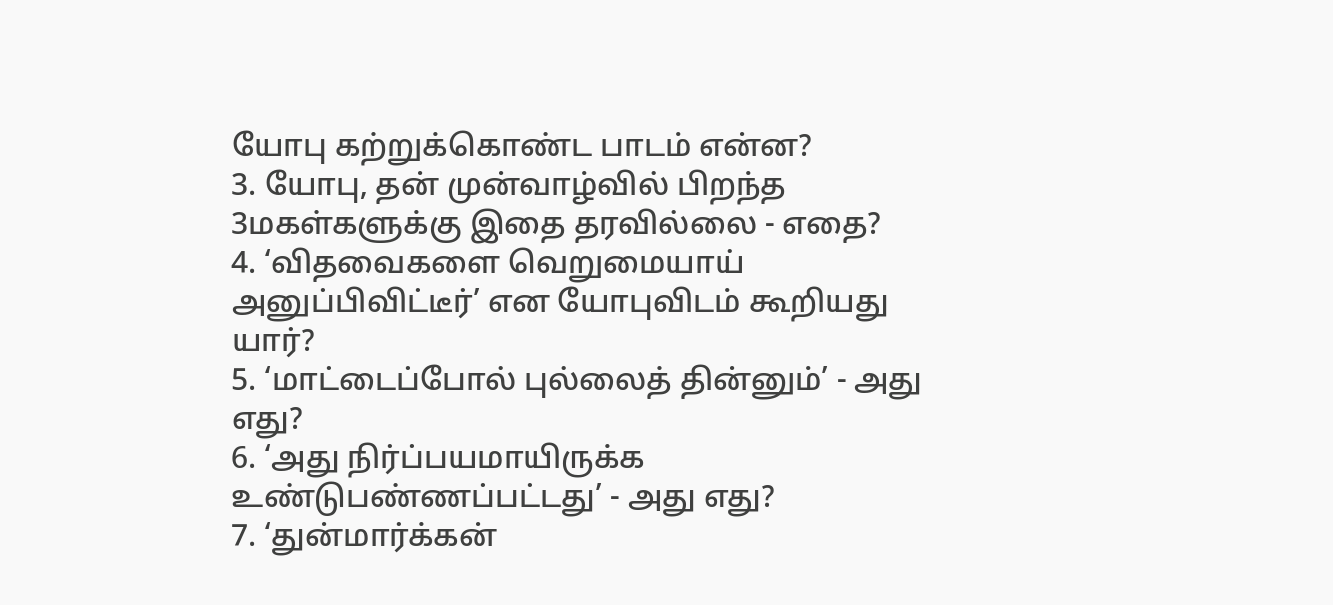யோபு கற்றுக்கொண்ட பாடம் என்ன?
3. யோபு, தன் முன்வாழ்வில் பிறந்த 3மகள்களுக்கு இதை தரவில்லை - எதை?
4. ‘விதவைகளை வெறுமையாய் அனுப்பிவிட்டீர்’ என யோபுவிடம் கூறியது யார்?
5. ‘மாட்டைப்போல் புல்லைத் தின்னும்’ - அது எது?
6. ‘அது நிர்ப்பயமாயிருக்க உண்டுபண்ணப்பட்டது’ - அது எது?
7. ‘துன்மார்க்கன்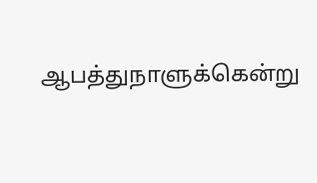ஆபத்துநாளுக்கென்று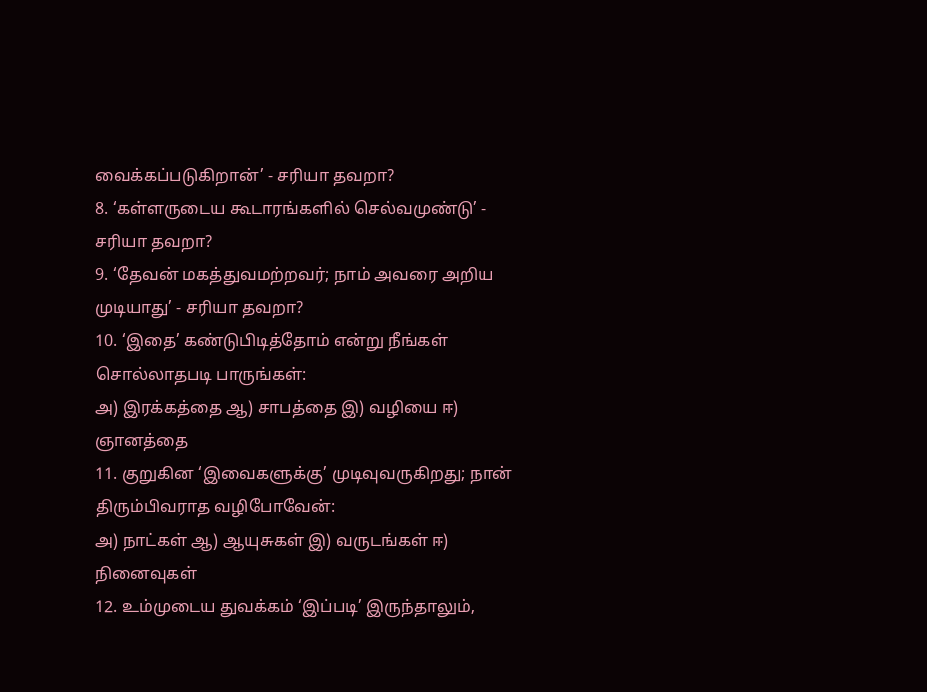வைக்கப்படுகிறான்’ - சரியா தவறா?
8. ‘கள்ளருடைய கூடாரங்களில் செல்வமுண்டு’ - சரியா தவறா?
9. ‘தேவன் மகத்துவமற்றவர்; நாம் அவரை அறிய முடியாது’ - சரியா தவறா?
10. ‘இதை’ கண்டுபிடித்தோம் என்று நீங்கள் சொல்லாதபடி பாருங்கள்:
அ) இரக்கத்தை ஆ) சாபத்தை இ) வழியை ஈ) ஞானத்தை
11. குறுகின ‘இவைகளுக்கு’ முடிவுவருகிறது; நான் திரும்பிவராத வழிபோவேன்:
அ) நாட்கள் ஆ) ஆயுசுகள் இ) வருடங்கள் ஈ) நினைவுகள்
12. உம்முடைய துவக்கம் ‘இப்படி’ இருந்தாலும்,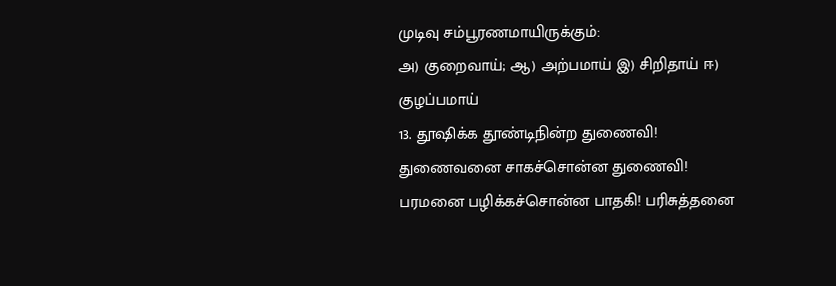முடிவு சம்பூரணமாயிருக்கும்:
அ) குறைவாய்; ஆ) அற்பமாய் இ) சிறிதாய் ஈ) குழப்பமாய்
13. தூஷிக்க தூண்டிநின்ற துணைவி! துணைவனை சாகச்சொன்ன துணைவி!
பரமனை பழிக்கச்சொன்ன பாதகி! பரிசுத்தனை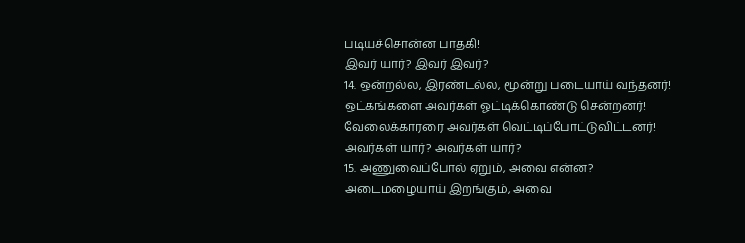படியச்சொன்ன பாதகி!
இவர் யார்? இவர் இவர்?
14. ஒன்றல்ல, இரண்டல்ல, மூன்று படையாய் வந்தனர்!
ஒட்கங்களை அவர்கள் ஓட்டிக்கொண்டு சென்றனர்!
வேலைக்காரரை அவர்கள் வெட்டிப்போட்டுவிட்டனர்!
அவர்கள் யார்? அவர்கள் யார்?
15. அணுவைப்போல் ஏறும், அவை என்ன?
அடைமழையாய் இறங்கும், அவை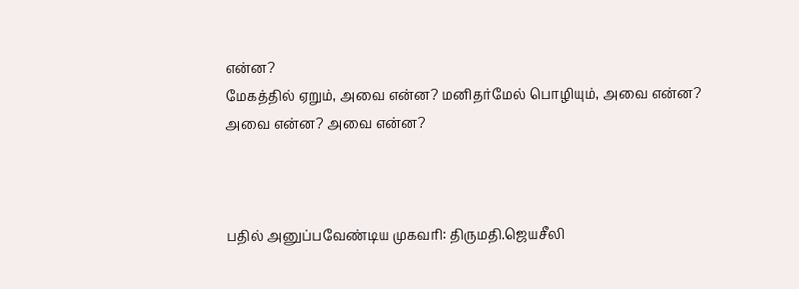என்ன?
மேகத்தில் ஏறும், அவை என்ன? மனிதர்மேல் பொழியும், அவை என்ன? அவை என்ன? அவை என்ன?



பதில் அனுப்பவேண்டிய முகவரி: திருமதி.ஜெயசீலி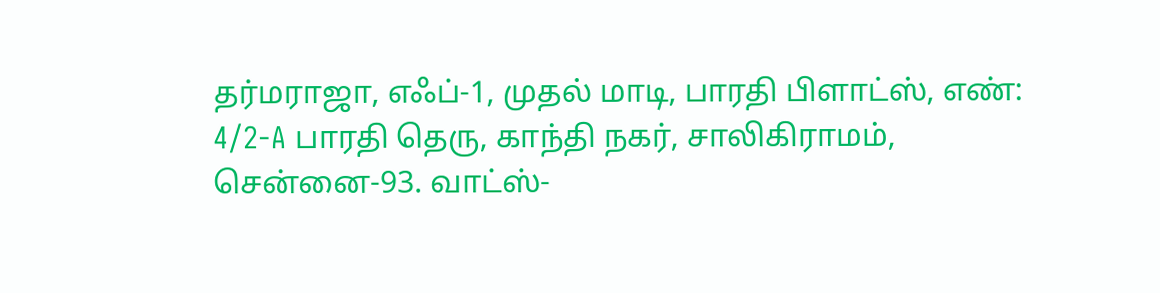தர்மராஜா, எஃப்-1, முதல் மாடி, பாரதி பிளாட்ஸ், எண்: 4/2-A பாரதி தெரு, காந்தி நகர், சாலிகிராமம், சென்னை-93. வாட்ஸ்-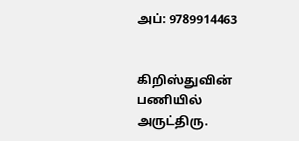அப்: 9789914463


கிறிஸ்துவின் பணியில்
அருட்திரு.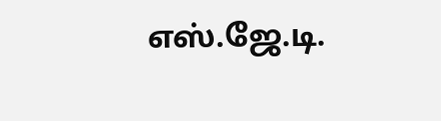எஸ்.ஜே.டி.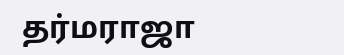தர்மராஜா